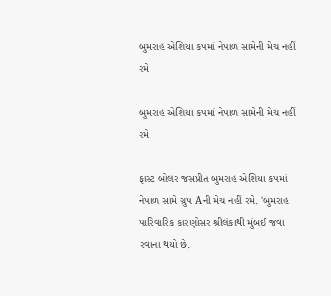બુમરાહ એશિયા કપમાં નેપાળ સામેની મેચ નહીં રમે

બુમરાહ એશિયા કપમાં નેપાળ સામેની મેચ નહીં રમે

ફાસ્ટ બોલર જસપ્રીત બુમરાહ એશિયા કપમાં નેપાળ સામે ગ્રુપ Aની મેચ નહીં રમે. 'બુમરાહ પારિવારિક કારણોસર શ્રીલંકાથી મુંબઈ જવા રવાના થયો છે.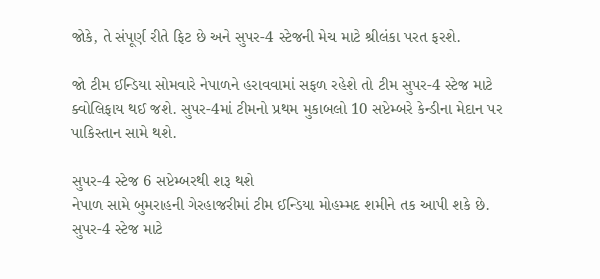જોકે, તે સંપૂર્ણ રીતે ફિટ છે અને સુપર-4 સ્ટેજની મેચ માટે શ્રીલંકા પરત ફરશે.

જો ટીમ ઈન્ડિયા સોમવારે નેપાળને હરાવવામાં સફળ રહેશે તો ટીમ સુપર-4 સ્ટેજ માટે ક્વોલિફાય થઈ જશે. સુપર-4માં ટીમનો પ્રથમ મુકાબલો 10 સપ્ટેમ્બરે કેન્ડીના મેદાન પર પાકિસ્તાન સામે થશે.

સુપર-4 સ્ટેજ 6 સપ્ટેમ્બરથી શરૂ થશે
નેપાળ સામે બુમરાહની ગેરહાજરીમાં ટીમ ઈન્ડિયા મોહમ્મદ શમીને તક આપી શકે છે. સુપર-4 સ્ટેજ માટે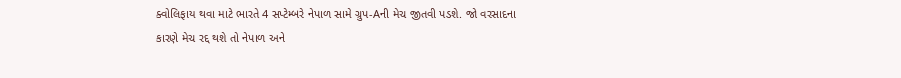ક્વોલિફાય થવા માટે ભારતે 4 સપ્ટેમ્બરે નેપાળ સામે ગ્રુપ-Aની મેચ જીતવી પડશે. જો વરસાદના કારણે મેચ રદ્દ થશે તો નેપાળ અને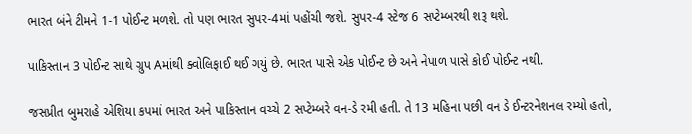ભારત બંને ટીમને 1-1 પોઈન્ટ મળશે. તો પણ ભારત સુપર-4માં પહોંચી જશે. સુપર-4 સ્ટેજ 6 સપ્ટેમ્બરથી શરૂ થશે.

પાકિસ્તાન 3 પોઈન્ટ સાથે ગ્રુપ Aમાંથી ક્વોલિફાઈ થઈ ગયું છે. ભારત પાસે એક પોઈન્ટ છે અને નેપાળ પાસે કોઈ પોઈન્ટ નથી.

જસપ્રીત બુમરાહે એશિયા કપમાં ભારત અને પાકિસ્તાન વચ્ચે 2 સપ્ટેમ્બરે વન-ડે રમી હતી. તે 13 મહિના પછી વન ડે ઈન્ટરનેશનલ રમ્યો હતો,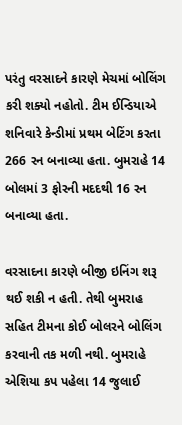પરંતુ વરસાદને કારણે મેચમાં બોલિંગ કરી શક્યો નહોતો. ટીમ ઈન્ડિયાએ શનિવારે કેન્ડીમાં પ્રથમ બેટિંગ કરતા 266 રન બનાવ્યા હતા. બુમરાહે 14 બોલમાં 3 ફોરની મદદથી 16 રન બનાવ્યા હતા.

વરસાદના કારણે બીજી ઇનિંગ શરૂ થઈ શકી ન હતી. તેથી બુમરાહ સહિત ટીમના કોઈ બોલરને બોલિંગ કરવાની તક મળી નથી. બુમરાહે એશિયા કપ પહેલા 14 જુલાઈ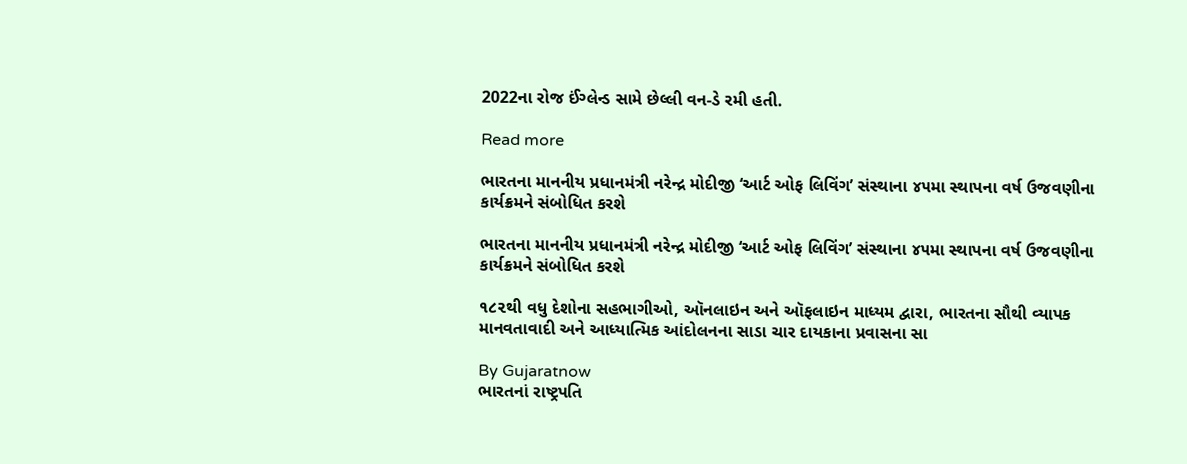2022ના રોજ ઈંગ્લેન્ડ સામે છેલ્લી વન-ડે રમી હતી.

Read more

ભારતના માનનીય પ્રધાનમંત્રી નરેન્દ્ર મોદીજી ‘આર્ટ ઓફ લિવિંગ’ સંસ્થાના ૪૫મા સ્થાપના વર્ષ ઉજવણીના કાર્યક્રમને સંબોધિત કરશે

ભારતના માનનીય પ્રધાનમંત્રી નરેન્દ્ર મોદીજી ‘આર્ટ ઓફ લિવિંગ’ સંસ્થાના ૪૫મા સ્થાપના વર્ષ ઉજવણીના કાર્યક્રમને સંબોધિત કરશે

૧૮૨થી વધુ દેશોના સહભાગીઓ, ઑનલાઇન અને ઑફલાઇન માધ્યમ દ્વારા, ભારતના સૌથી વ્યાપક માનવતાવાદી અને આધ્યાત્મિક આંદોલનના સાડા ચાર દાયકાના પ્રવાસના સા

By Gujaratnow
ભારતનાં રાષ્ટ્રપતિ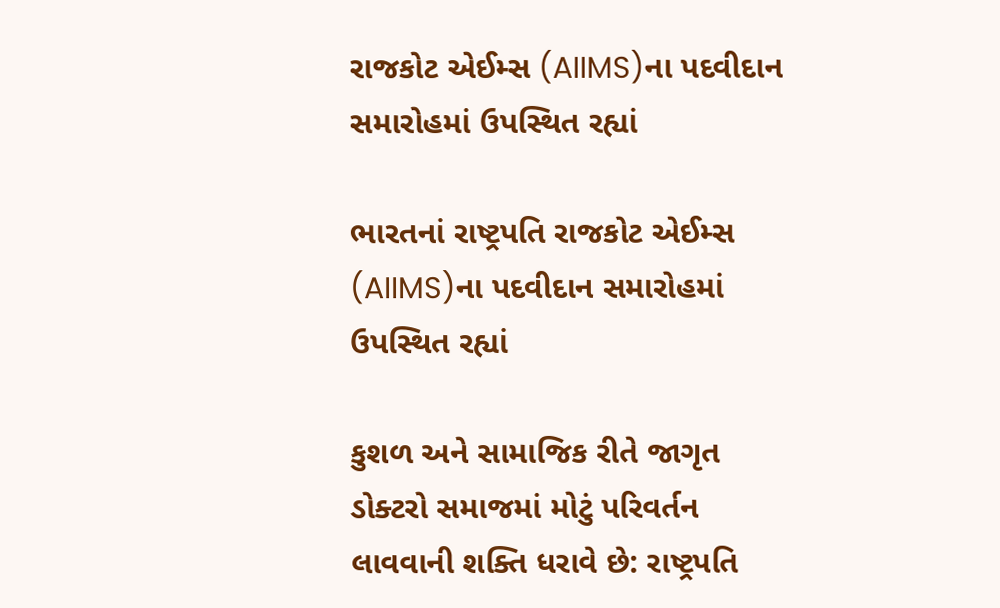રાજકોટ એઈમ્સ (AIIMS)ના પદવીદાન સમારોહમાં ઉપસ્થિત રહ્યાં

ભારતનાં રાષ્ટ્રપતિ રાજકોટ એઈમ્સ (AIIMS)ના પદવીદાન સમારોહમાં ઉપસ્થિત રહ્યાં

કુશળ અને સામાજિક રીતે જાગૃત ડોક્ટરો સમાજમાં મોટું પરિવર્તન લાવવાની શક્તિ ધરાવે છે: રાષ્ટ્રપતિ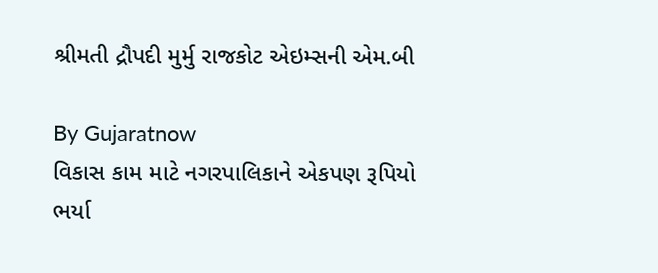શ્રીમતી દ્રૌપદી મુર્મુ રાજકોટ એઇમ્સની એમ.બી

By Gujaratnow
વિકાસ કામ માટે નગરપાલિકાને એકપણ રૂપિયો ભર્યા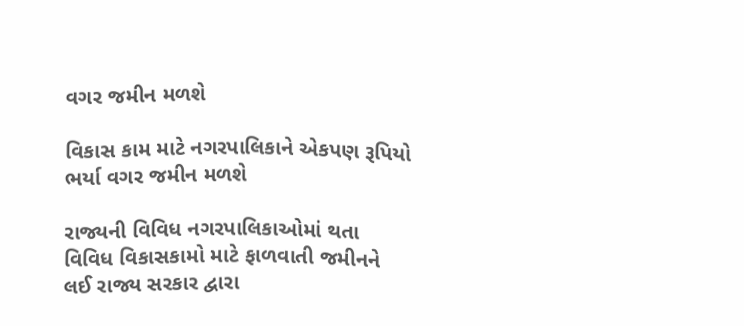વગર જમીન મળશે

વિકાસ કામ માટે નગરપાલિકાને એકપણ રૂપિયો ભર્યા વગર જમીન મળશે

રાજ્યની વિવિધ નગરપાલિકાઓમાં થતા વિવિધ વિકાસકામો માટે ફાળવાતી જમીનને લઈ રાજ્ય સરકાર દ્વારા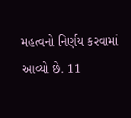મહત્વનો નિર્ણય કરવામાં આવ્યો છે. 11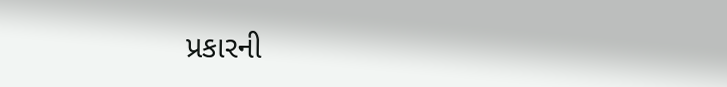પ્રકારની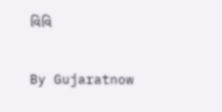વિવિ

By Gujaratnow